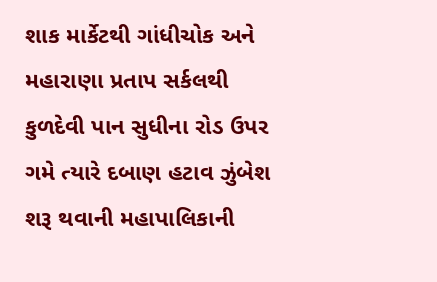શાક માર્કેટથી ગાંધીચોક અને મહારાણા પ્રતાપ સર્કલથી કુળદેવી પાન સુધીના રોડ ઉપર ગમે ત્યારે દબાણ હટાવ ઝુંબેશ શરૂ થવાની મહાપાલિકાની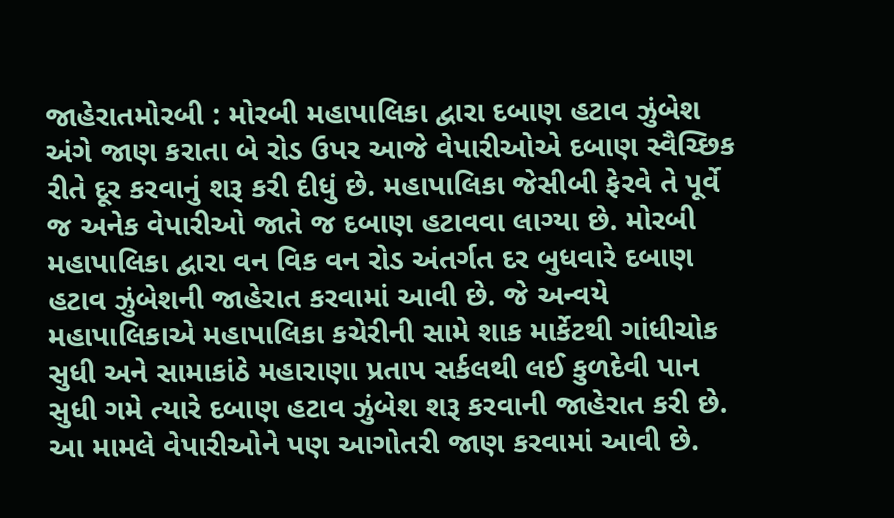જાહેરાતમોરબી : મોરબી મહાપાલિકા દ્વારા દબાણ હટાવ ઝુંબેશ અંગે જાણ કરાતા બે રોડ ઉપર આજે વેપારીઓએ દબાણ સ્વૈચ્છિક રીતે દૂર કરવાનું શરૂ કરી દીધું છે. મહાપાલિકા જેસીબી ફેરવે તે પૂર્વે જ અનેક વેપારીઓ જાતે જ દબાણ હટાવવા લાગ્યા છે. મોરબી મહાપાલિકા દ્વારા વન વિક વન રોડ અંતર્ગત દર બુધવારે દબાણ હટાવ ઝુંબેશની જાહેરાત કરવામાં આવી છે. જે અન્વયે મહાપાલિકાએ મહાપાલિકા કચેરીની સામે શાક માર્કેટથી ગાંધીચોક સુધી અને સામાકાંઠે મહારાણા પ્રતાપ સર્કલથી લઈ કુળદેવી પાન સુધી ગમે ત્યારે દબાણ હટાવ ઝુંબેશ શરૂ કરવાની જાહેરાત કરી છે. આ મામલે વેપારીઓને પણ આગોતરી જાણ કરવામાં આવી છે.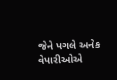જેને પગલે અનેક વેપારીઓએ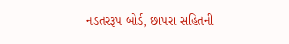નડતરરૂપ બોર્ડ, છાપરા સહિતની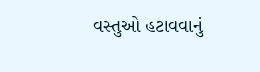વસ્તુઓ હટાવવાનું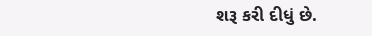શરૂ કરી દીધું છે.